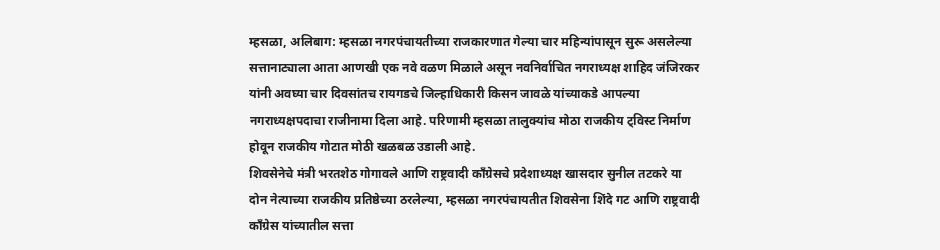म्हसळा, अलिबाग: म्हसळा नगरपंचायतीच्या राजकारणात गेल्या चार महिन्यांपासून सुरू असलेल्या सत्तानाट्याला आता आणखी एक नवे वळण मिळाले असून नवनिर्वाचित नगराध्यक्ष शाहिद जंजिरकर यांनी अवघ्या चार दिवसांतच रायगडचे जिल्हाधिकारी किसन जावळे यांच्याकडे आपल्या नगराध्यक्षपदाचा राजीनामा दिला आहे. परिणामी म्हसळा तालुक्यांच मोठा राजकीय ट्विस्ट निर्माण होवून राजकीय गोटात मोठी खळबळ उडाली आहे.
शिवसेनेचे मंत्री भरतशेठ गोगावले आणि राष्ट्रवादी काँग्रेसचे प्रदेशाध्यक्ष खासदार सुनील तटकरे या दोन नेत्याच्या राजकीय प्रतिष्ठेच्या ठरलेल्या, म्हसळा नगरपंचायतीत शिवसेना शिंदे गट आणि राष्ट्रवादी काँग्रेस यांच्यातील सत्ता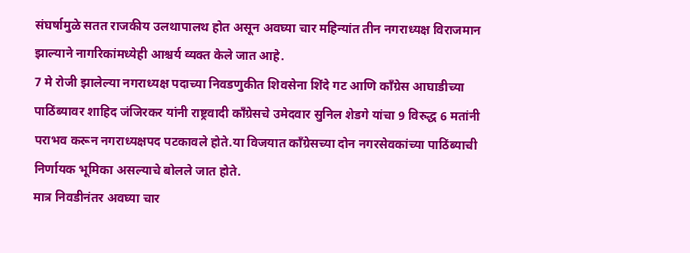संघर्षामुळे सतत राजकीय उलथापालथ होत असून अवघ्या चार महिन्यांत तीन नगराध्यक्ष विराजमान झाल्याने नागरिकांमध्येही आश्चर्य व्यक्त केले जात आहे.
7 मे रोजी झालेल्या नगराध्यक्ष पदाच्या निवडणुकीत शिवसेना शिंदे गट आणि काँग्रेस आघाडीच्या पाठिंब्यावर शाहिद जंजिरकर यांनी राष्ट्रवादी काँग्रेसचे उमेदवार सुनिल शेडगे यांचा 9 विरुद्ध 6 मतांनी पराभव करून नगराध्यक्षपद पटकावले होते.या विजयात काँग्रेसच्या दोन नगरसेवकांच्या पाठिंब्याची निर्णायक भूमिका असल्याचे बोलले जात होते.
मात्र निवडीनंतर अवघ्या चार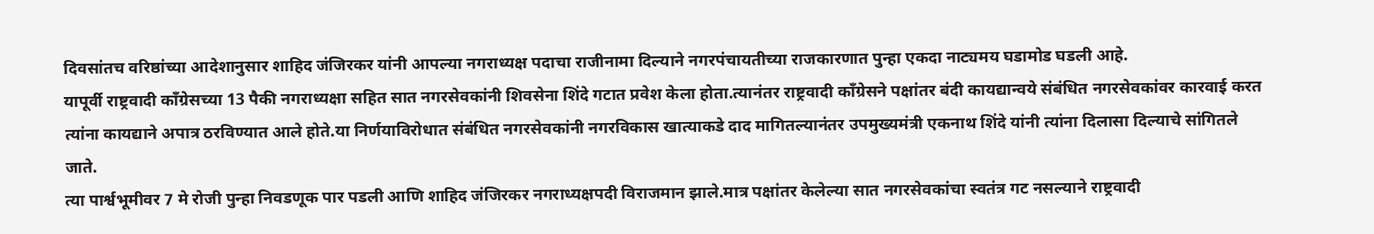दिवसांतच वरिष्ठांच्या आदेशानुसार शाहिद जंजिरकर यांनी आपल्या नगराध्यक्ष पदाचा राजीनामा दिल्याने नगरपंचायतीच्या राजकारणात पुन्हा एकदा नाट्यमय घडामोड घडली आहे.
यापूर्वी राष्ट्रवादी काँग्रेसच्या 13 पैकी नगराध्यक्षा सहित सात नगरसेवकांनी शिवसेना शिंदे गटात प्रवेश केला होता.त्यानंतर राष्ट्रवादी काँग्रेसने पक्षांतर बंदी कायद्यान्वये संबंधित नगरसेवकांवर कारवाई करत त्यांना कायद्याने अपात्र ठरविण्यात आले होते.या निर्णयाविरोधात संबंधित नगरसेवकांनी नगरविकास खात्याकडे दाद मागितल्यानंतर उपमुख्यमंत्री एकनाथ शिंदे यांनी त्यांना दिलासा दिल्याचे सांगितले जाते.
त्या पार्श्वभूमीवर 7 मे रोजी पुन्हा निवडणूक पार पडली आणि शाहिद जंजिरकर नगराध्यक्षपदी विराजमान झाले.मात्र पक्षांतर केलेल्या सात नगरसेवकांचा स्वतंत्र गट नसल्याने राष्ट्रवादी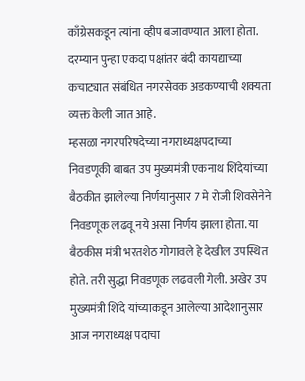काँग्रेसकडून त्यांना व्हीप बजावण्यात आला होता. दरम्यान पुन्हा एकदा पक्षांतर बंदी कायद्याच्या कचाट्यात संबंधित नगरसेवक अडकण्याची शक्यता व्यक्त केली जात आहे.
म्हसळा नगरपरिषदेच्या नगराध्यक्षपदाच्या निवडणूकी बाबत उप मुख्यमंत्री एकनाथ शिंदेयांच्या बैठकीत झालेल्या निर्णयानुसार 7 मे रोजी शिवसेनेने निवडणूक लढवू नये असा निर्णय झाला होता. या बैठकीस मंत्री भरतशेठ गोगावले हे देखील उपस्थित होते. तरी सुद्धा निवडणूक लढवली गेली. अखेर उप मुख्यमंत्री शिंदे यांच्याकडून आलेल्या आदेशानुसार आज नगराध्यक्ष पदाचा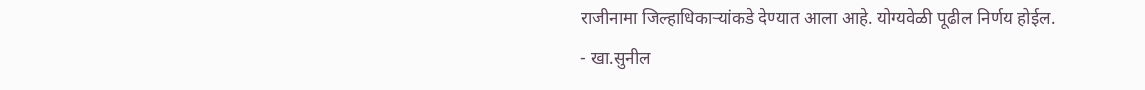राजीनामा जिल्हाधिकाऱ्यांकडे देण्यात आला आहे. योग्यवेळी पूढील निर्णय होईल.
- खा.सुनील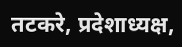तटकरे, प्रदेशाध्यक्ष,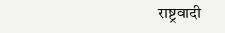राष्ट्रवादी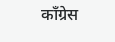काँग्रेस